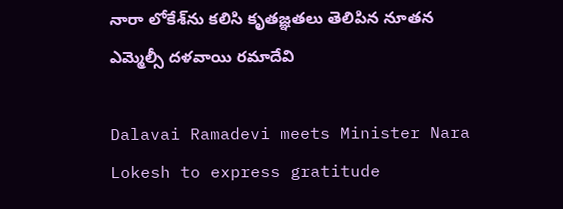నారా లోకేశ్‌ను కలిసి కృతజ్ఞతలు తెలిపిన నూతన ఎమ్మెల్సీ దళవాయి రమాదేవి

Dalavai Ramadevi meets Minister Nara Lokesh to express gratitude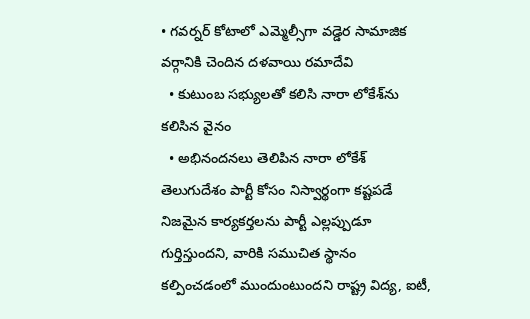• గవర్నర్ కోటాలో ఎమ్మెల్సీగా వడ్డెర సామాజిక వర్గానికి చెందిన దళవాయి రమాదేవి
  • కుటుంబ సభ్యులతో కలిసి నారా లోకేశ్‌ను కలిసిన వైనం
  • అభినందనలు తెలిపిన నారా లోకేశ్
తెలుగుదేశం పార్టీ కోసం నిస్వార్థంగా కష్టపడే నిజమైన కార్యకర్తలను పార్టీ ఎల్లప్పుడూ గుర్తిస్తుందని, వారికి సముచిత స్థానం కల్పించడంలో ముందుంటుందని రాష్ట్ర విద్య, ఐటీ,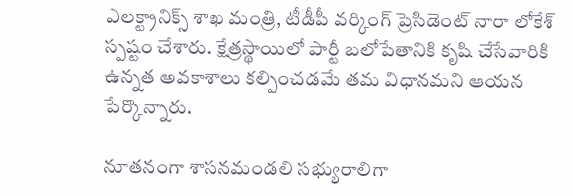ఎలక్ట్రానిక్స్ శాఖ మంత్రి, టీడీపీ వర్కింగ్ ప్రెసిడెంట్ నారా లోకేశ్ స్పష్టం చేశారు. క్షేత్రస్థాయిలో పార్టీ బలోపేతానికి కృషి చేసేవారికి ఉన్నత అవకాశాలు కల్పించడమే తమ విధానమని ఆయన పేర్కొన్నారు.

నూతనంగా శాసనమండలి సభ్యురాలిగా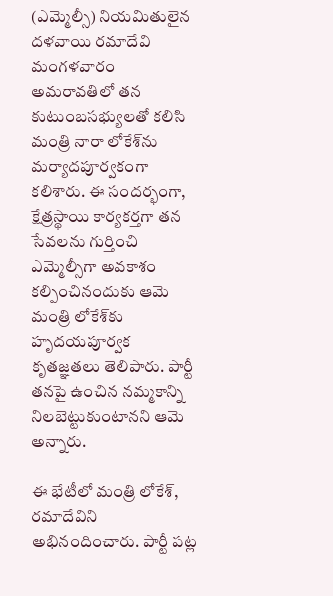(ఎమ్మెల్సీ) నియమితులైన దళవాయి రమాదేవి మంగళవారం అమరావతిలో తన కుటుంబసభ్యులతో కలిసి మంత్రి నారా లోకేశ్‌ను మర్యాదపూర్వకంగా కలిశారు. ఈ సందర్భంగా, క్షేత్రస్థాయి కార్యకర్తగా తన సేవలను గుర్తించి ఎమ్మెల్సీగా అవకాశం కల్పించినందుకు ఆమె మంత్రి లోకేశ్‌కు హృదయపూర్వక కృతజ్ఞతలు తెలిపారు. పార్టీ తనపై ఉంచిన నమ్మకాన్ని నిలబెట్టుకుంటానని ఆమె అన్నారు.

ఈ భేటీలో మంత్రి లోకేశ్, రమాదేవిని అభినందించారు. పార్టీ పట్ల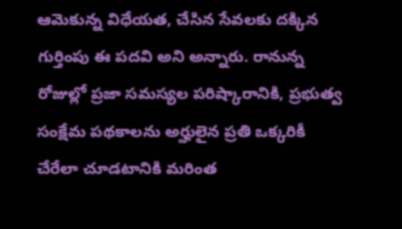ఆమెకున్న విధేయత, చేసిన సేవలకు దక్కిన గుర్తింపు ఈ పదవి అని అన్నారు. రానున్న రోజుల్లో ప్రజా సమస్యల పరిష్కారానికి, ప్రభుత్వ సంక్షేమ పథకాలను అర్హులైన ప్రతి ఒక్కరికీ చేరేలా చూడటానికి మరింత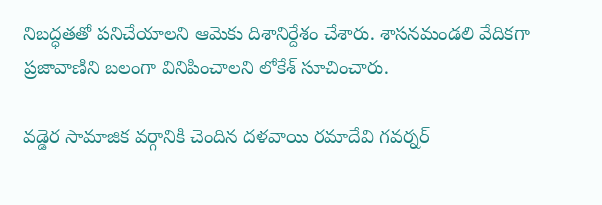నిబద్ధతతో పనిచేయాలని ఆమెకు దిశానిర్దేశం చేశారు. శాసనమండలి వేదికగా ప్రజావాణిని బలంగా వినిపించాలని లోకేశ్ సూచించారు.

వడ్డెర సామాజిక వర్గానికి చెందిన దళవాయి రమాదేవి గవర్నర్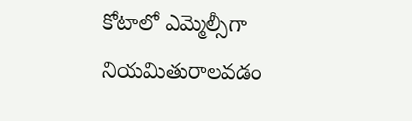కోటాలో ఎమ్మెల్సీగా నియమితురాలవడం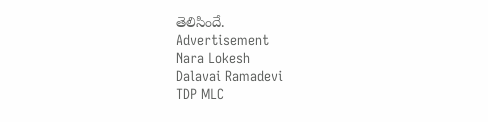తెలిసిందే.
Advertisement
Nara Lokesh
Dalavai Ramadevi
TDP MLC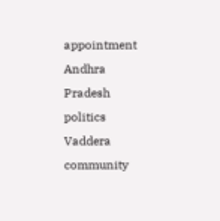appointment
Andhra Pradesh politics
Vaddera community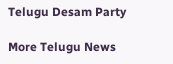Telugu Desam Party

More Telugu News